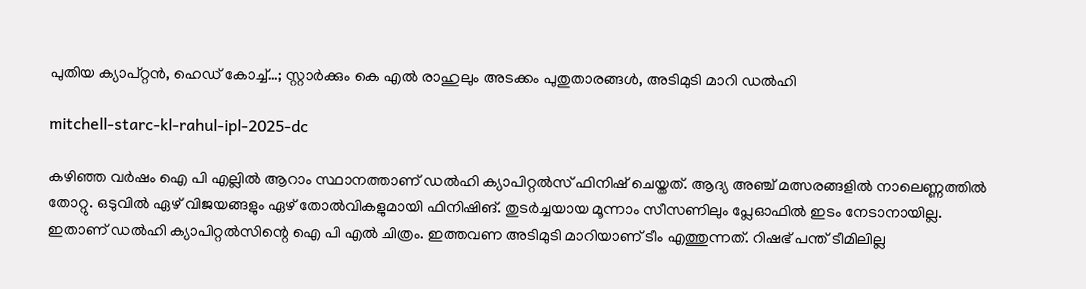പുതിയ ക്യാപ്റ്റൻ, ഹെഡ് കോച്ച്…; സ്റ്റാര്‍ക്കും കെ എല്‍ രാഹുലും അടക്കം പുതുതാരങ്ങള്‍, അടിമുടി മാറി ഡല്‍ഹി

mitchell-starc-kl-rahul-ipl-2025-dc

കഴിഞ്ഞ വര്‍ഷം ഐ പി എല്ലില്‍ ആറാം സ്ഥാനത്താണ് ഡല്‍ഹി ക്യാപിറ്റല്‍സ് ഫിനിഷ് ചെയ്തത്. ആദ്യ അഞ്ച് മത്സരങ്ങളില്‍ നാലെണ്ണത്തില്‍ തോറ്റു. ഒടുവില്‍ ഏഴ് വിജയങ്ങളും ഏഴ് തോല്‍വികളുമായി ഫിനിഷിങ്. തുടര്‍ച്ചയായ മൂന്നാം സീസണിലും പ്ലേഓഫില്‍ ഇടം നേടാനായില്ല. ഇതാണ് ഡല്‍ഹി ക്യാപിറ്റല്‍സിന്റെ ഐ പി എല്‍ ചിത്രം. ഇത്തവണ അടിമുടി മാറിയാണ് ടീം എത്തുന്നത്. റിഷഭ് പന്ത് ടീമിലില്ല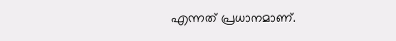എന്നത് പ്രധാനമാണ്.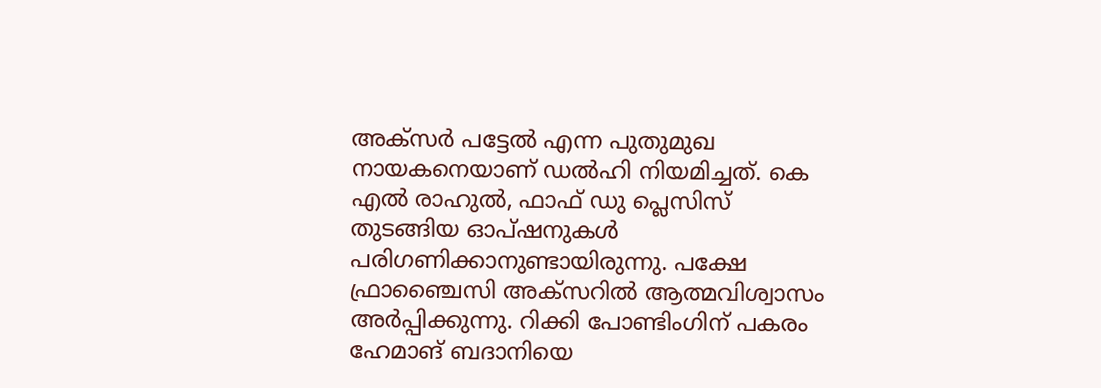അക്സര്‍ പട്ടേല്‍ എന്ന പുതുമുഖ നായകനെയാണ് ഡല്‍ഹി നിയമിച്ചത്. കെ എല്‍ രാഹുല്‍, ഫാഫ് ഡു പ്ലെസിസ് തുടങ്ങിയ ഓപ്ഷനുകള്‍ പരിഗണിക്കാനുണ്ടായിരുന്നു. പക്ഷേ ഫ്രാഞ്ചൈസി അക്സറില്‍ ആത്മവിശ്വാസം അര്‍പ്പിക്കുന്നു. റിക്കി പോണ്ടിംഗിന് പകരം ഹേമാങ് ബദാനിയെ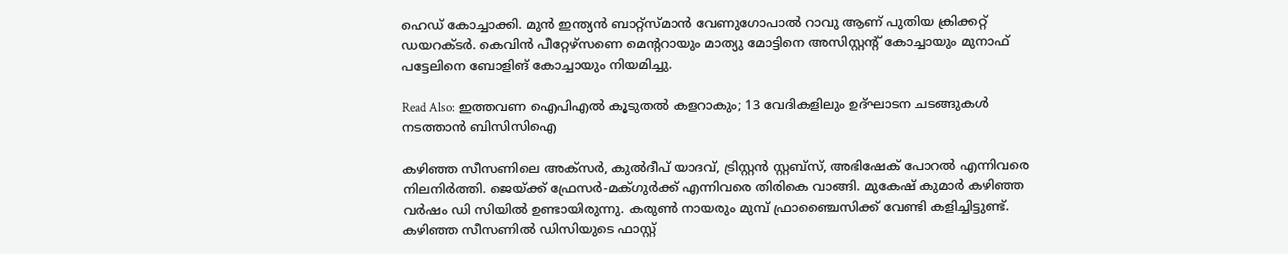ഹെഡ് കോച്ചാക്കി. മുന്‍ ഇന്ത്യന്‍ ബാറ്റ്സ്മാന്‍ വേണുഗോപാല്‍ റാവു ആണ് പുതിയ ക്രിക്കറ്റ് ഡയറക്ടര്‍. കെവിന്‍ പീറ്റേഴ്സണെ മെന്ററായും മാത്യു മോട്ടിനെ അസിസ്റ്റന്റ് കോച്ചായും മുനാഫ് പട്ടേലിനെ ബോളിങ് കോച്ചായും നിയമിച്ചു.

Read Also: ഇത്തവണ ഐപിഎൽ കൂടുതൽ കളറാകും; 13 വേദികളിലും ഉദ്ഘാടന ചടങ്ങുകൾ നടത്താൻ ബിസിസിഐ

കഴിഞ്ഞ സീസണിലെ അക്‌സര്‍, കുല്‍ദീപ് യാദവ്, ട്രിസ്റ്റന്‍ സ്റ്റബ്‌സ്, അഭിഷേക് പോറല്‍ എന്നിവരെ നിലനിര്‍ത്തി. ജെയ്ക്ക് ഫ്രേസര്‍-മക്ഗുര്‍ക്ക് എന്നിവരെ തിരികെ വാങ്ങി. മുകേഷ് കുമാര്‍ കഴിഞ്ഞ വര്‍ഷം ഡി സിയില്‍ ഉണ്ടായിരുന്നു. കരുണ്‍ നായരും മുമ്പ് ഫ്രാഞ്ചൈസിക്ക് വേണ്ടി കളിച്ചിട്ടുണ്ട്. കഴിഞ്ഞ സീസണില്‍ ഡിസിയുടെ ഫാസ്റ്റ്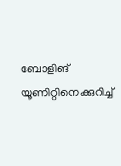ബോളിങ് യൂണിറ്റിനെക്കുറിച്ച്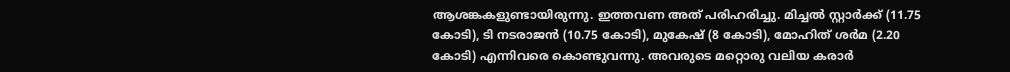ആശങ്കകളുണ്ടായിരുന്നു. ഇത്തവണ അത് പരിഹരിച്ചു. മിച്ചല്‍ സ്റ്റാര്‍ക്ക് (11.75 കോടി), ടി നടരാജന്‍ (10.75 കോടി), മുകേഷ് (8 കോടി), മോഹിത് ശര്‍മ (2.20 കോടി) എന്നിവരെ കൊണ്ടുവന്നു. അവരുടെ മറ്റൊരു വലിയ കരാര്‍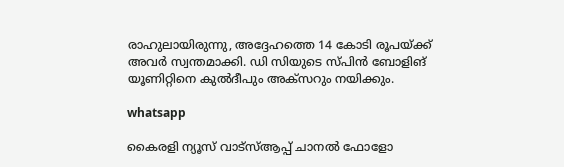രാഹുലായിരുന്നു, അദ്ദേഹത്തെ 14 കോടി രൂപയ്ക്ക് അവര്‍ സ്വന്തമാക്കി. ഡി സിയുടെ സ്പിന്‍ ബോളിങ് യൂണിറ്റിനെ കുല്‍ദീപും അക്‌സറും നയിക്കും.

whatsapp

കൈരളി ന്യൂസ് വാട്‌സ്ആപ്പ് ചാനല്‍ ഫോളോ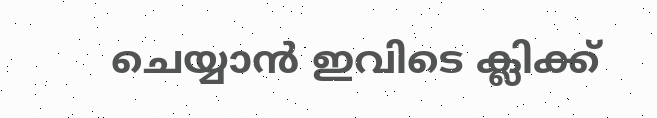ചെയ്യാന്‍ ഇവിടെ ക്ലിക്ക്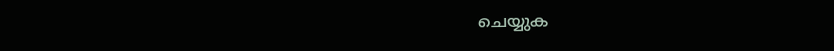ചെയ്യുക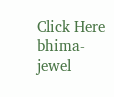Click Here
bhima-jewel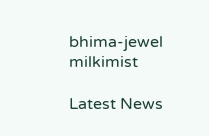bhima-jewel
milkimist

Latest News